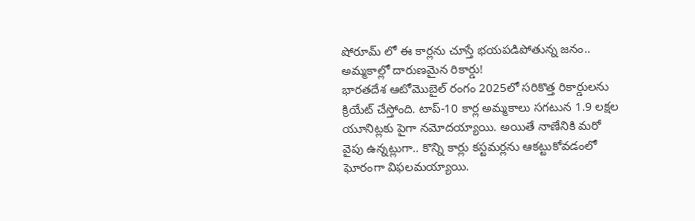షోరూమ్ లో ఈ కార్లను చూస్తే భయపడిపోతున్న జనం.. అమ్మకాల్లో దారుణమైన రికార్డు!
భారతదేశ ఆటోమొబైల్ రంగం 2025లో సరికొత్త రికార్డులను క్రియేట్ చేస్తోంది. టాప్-10 కార్ల అమ్మకాలు సగటున 1.9 లక్షల యూనిట్లకు పైగా నమోదయ్యాయి. అయితే నాణేనికి మరో వైపు ఉన్నట్లుగా.. కొన్ని కార్లు కస్టమర్లను ఆకట్టుకోవడంలో ఘోరంగా విఫలమయ్యాయి.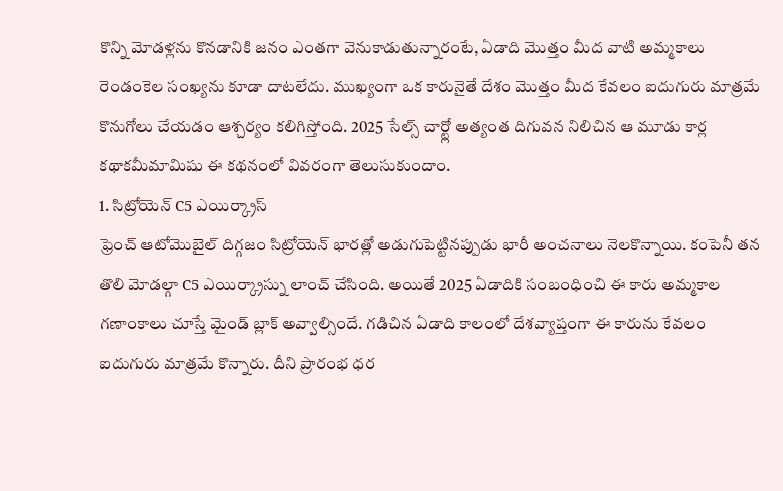కొన్ని మోడళ్లను కొనడానికి జనం ఎంతగా వెనుకాడుతున్నారంటే, ఏడాది మొత్తం మీద వాటి అమ్మకాలు రెండంకెల సంఖ్యను కూడా దాటలేదు. ముఖ్యంగా ఒక కారునైతే దేశం మొత్తం మీద కేవలం ఐదుగురు మాత్రమే కొనుగోలు చేయడం ఆశ్చర్యం కలిగిస్తోంది. 2025 సేల్స్ చార్ట్లో అత్యంత దిగువన నిలిచిన ఆ మూడు కార్ల కథాకమీమామిషు ఈ కథనంలో వివరంగా తెలుసుకుందాం.
1. సిట్రోయెన్ C5 ఎయిర్క్రాస్
ఫ్రెంచ్ ఆటోమొబైల్ దిగ్గజం సిట్రోయెన్ భారత్లో అడుగుపెట్టినప్పుడు భారీ అంచనాలు నెలకొన్నాయి. కంపెనీ తన తొలి మోడల్గా C5 ఎయిర్క్రాస్ను లాంచ్ చేసింది. అయితే 2025 ఏడాదికి సంబంధించి ఈ కారు అమ్మకాల గణాంకాలు చూస్తే మైండ్ బ్లాక్ అవ్వాల్సిందే. గడిచిన ఏడాది కాలంలో దేశవ్యాప్తంగా ఈ కారును కేవలం ఐదుగురు మాత్రమే కొన్నారు. దీని ప్రారంభ ధర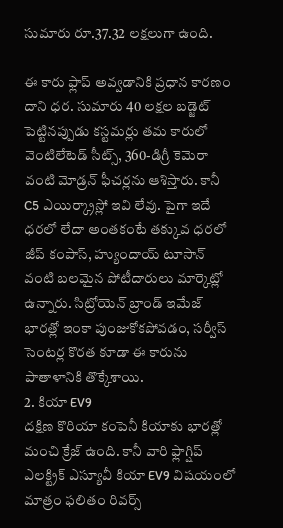సుమారు రూ.37.32 లక్షలుగా ఉంది.

ఈ కారు ఫ్లాప్ అవ్వడానికి ప్రధాన కారణం దాని ధర. సుమారు 40 లక్షల బడ్జెట్ పెట్టినప్పుడు కస్టమర్లు తమ కారులో వెంటిలేటెడ్ సీట్స్, 360-డిగ్రీ కెమెరా వంటి మోడ్రన్ ఫీచర్లను ఆశిస్తారు. కానీ C5 ఎయిర్క్రాస్లో ఇవి లేవు. పైగా ఇదే ధరలో లేదా అంతకంటే తక్కువ ధరలో జీప్ కంపాస్, హ్యుందాయ్ టూసాన్ వంటి బలమైన పోటీదారులు మార్కెట్లో ఉన్నారు. సిట్రోయెన్ బ్రాండ్ ఇమేజ్ భారత్లో ఇంకా పుంజుకోకపోవడం, సర్వీస్ సెంటర్ల కొరత కూడా ఈ కారును పాతాళానికి తొక్కేశాయి.
2. కియా EV9
దక్షిణ కొరియా కంపెనీ కియాకు భారత్లో మంచి క్రేజ్ ఉంది. కానీ వారి ఫ్లాగ్షిప్ ఎలక్ట్రిక్ ఎస్యూవీ కియా EV9 విషయంలో మాత్రం ఫలితం రివర్స్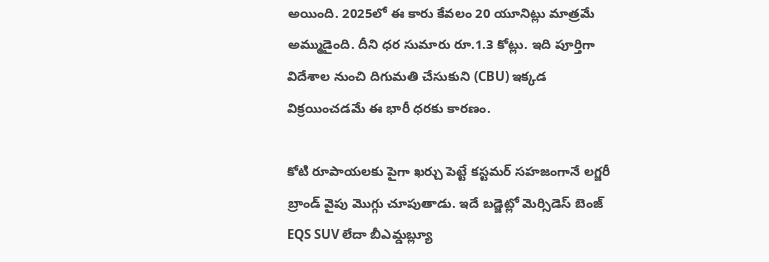అయింది. 2025లో ఈ కారు కేవలం 20 యూనిట్లు మాత్రమే అమ్ముడైంది. దీని ధర సుమారు రూ.1.3 కోట్లు. ఇది పూర్తిగా విదేశాల నుంచి దిగుమతి చేసుకుని (CBU) ఇక్కడ విక్రయించడమే ఈ భారీ ధరకు కారణం.

కోటి రూపాయలకు పైగా ఖర్చు పెట్టే కస్టమర్ సహజంగానే లగ్జరీ బ్రాండ్ వైపు మొగ్గు చూపుతాడు. ఇదే బడ్జెట్లో మెర్సిడెస్ బెంజ్ EQS SUV లేదా బీఎమ్డబ్ల్యూ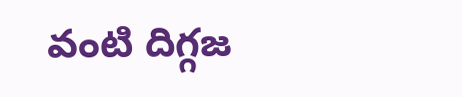వంటి దిగ్గజ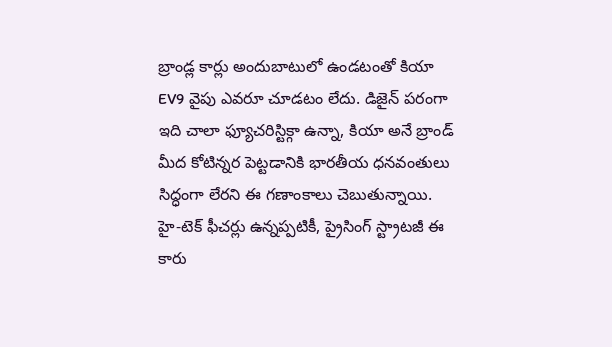బ్రాండ్ల కార్లు అందుబాటులో ఉండటంతో కియా EV9 వైపు ఎవరూ చూడటం లేదు. డిజైన్ పరంగా ఇది చాలా ఫ్యూచరిస్టిక్గా ఉన్నా, కియా అనే బ్రాండ్ మీద కోటిన్నర పెట్టడానికి భారతీయ ధనవంతులు సిద్ధంగా లేరని ఈ గణాంకాలు చెబుతున్నాయి. హై-టెక్ ఫీచర్లు ఉన్నప్పటికీ, ప్రైసింగ్ స్ట్రాటజీ ఈ కారు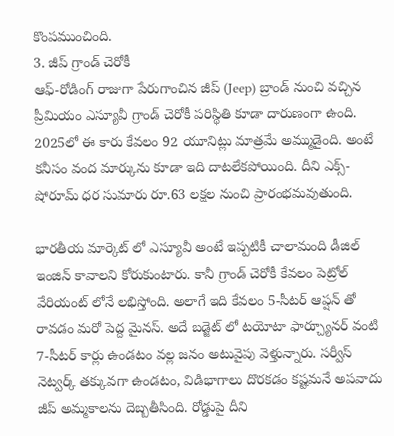కొంపముంచింది.
3. జీప్ గ్రాండ్ చెరోకీ
ఆఫ్-రోడింగ్ రాజుగా పేరుగాంచిన జీప్ (Jeep) బ్రాండ్ నుంచి వచ్చిన ప్రీమియం ఎస్యూవీ గ్రాండ్ చెరోకీ పరిస్థితి కూడా దారుణంగా ఉంది. 2025లో ఈ కారు కేవలం 92 యూనిట్లు మాత్రమే అమ్ముడైంది. అంటే కనీసం వంద మార్కును కూడా ఇది దాటలేకపోయింది. దీని ఎక్స్-షోరూమ్ ధర సుమారు రూ.63 లక్షల నుంచి ప్రారంభమవుతుంది.

భారతీయ మార్కెట్ లో ఎస్యూవీ అంటే ఇప్పటికీ చాలామంది డీజిల్ ఇంజిన్ కావాలని కోరుకుంటారు. కానీ గ్రాండ్ చెరోకీ కేవలం పెట్రోల్ వేరియంట్ లోనే లభిస్తోంది. అలాగే ఇది కేవలం 5-సీటర్ ఆప్షన్ తో రావడం మరో పెద్ద మైనస్. అదే బడ్జెట్ లో టయోటా ఫార్చ్యూనర్ వంటి 7-సీటర్ కార్లు ఉండటం వల్ల జనం అటువైపు వెళ్తున్నారు. సర్వీస్ నెట్వర్క్ తక్కువగా ఉండటం, విడిభాగాలు దొరకడం కష్టమనే అపవాదు జీప్ అమ్మకాలను దెబ్బతీసింది. రోడ్డుపై దీని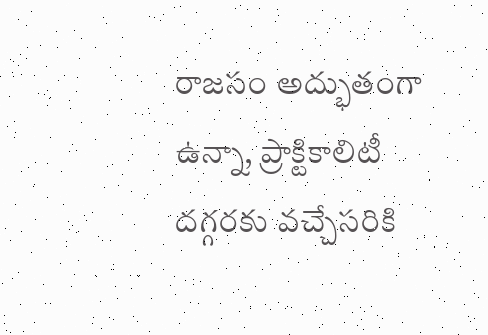రాజసం అద్భుతంగా ఉన్నా, ప్రాక్టికాలిటీ దగ్గరకు వచ్చేసరికి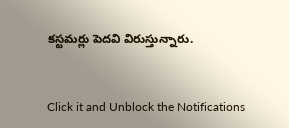కస్టమర్లు పెదవి విరుస్తున్నారు.


Click it and Unblock the Notifications